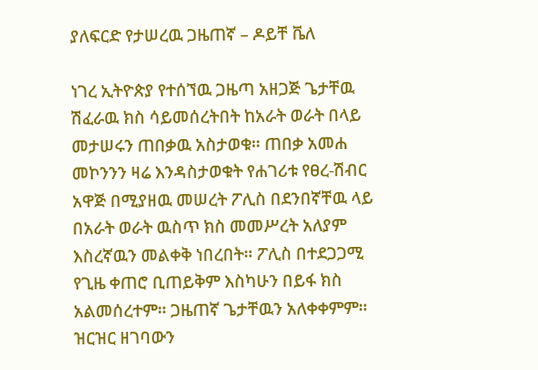ያለፍርድ የታሠረዉ ጋዜጠኛ – ዶይቸ ቬለ

ነገረ ኢትዮጵያ የተሰኘዉ ጋዜጣ አዘጋጅ ጌታቸዉ ሽፈራዉ ክስ ሳይመሰረትበት ከአራት ወራት በላይ መታሠሩን ጠበቃዉ አስታወቁ። ጠበቃ አመሐ መኮንንን ዛሬ እንዳስታወቁት የሐገሪቱ የፀረ-ሽብር አዋጅ በሚያዘዉ መሠረት ፖሊስ በደንበኛቸዉ ላይ በአራት ወራት ዉስጥ ክስ መመሥረት አለያም እስረኛዉን መልቀቅ ነበረበት። ፖሊስ በተደጋጋሚ የጊዜ ቀጠሮ ቢጠይቅም እስካሁን በይፋ ክስ አልመሰረተም። ጋዜጠኛ ጌታቸዉን አለቀቀምም። ዝርዝር ዘገባውን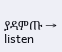ያዳምጡ → listen